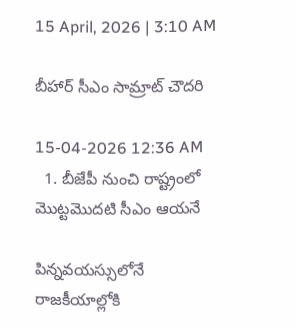15 April, 2026 | 3:10 AM

బీహార్ సీఎం సామ్రాట్ చౌదరి

15-04-2026 12:36 AM
  1. బీజేపీ నుంచి రాష్ట్రంలో మొట్టమొదటి సీఎం ఆయనే

పిన్నవయస్సులోనే రాజకీయాల్లోకి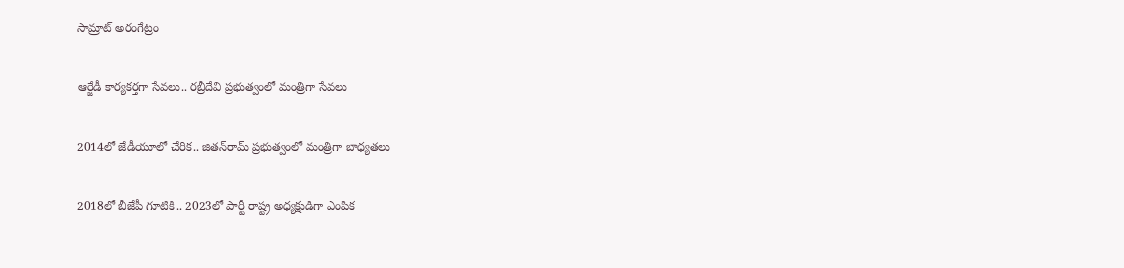సామ్రాట్ అరంగేట్రం

ఆర్జేడీ కార్యకర్తగా సేవలు.. రబ్రీదేవి ప్రభుత్వంలో మంత్రిగా సేవలు

2014లో జేడీయూలో చేరిక.. జితన్‌రామ్ ప్రభుత్వంలో మంత్రిగా బాధ్యతలు

2018లో బీజేపీ గూటికి.. 2023లో పార్టీ రాష్ట్ర అధ్యక్షుడిగా ఎంపిక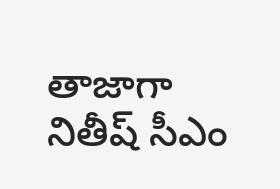తాజాగా నితీష్ సీఎం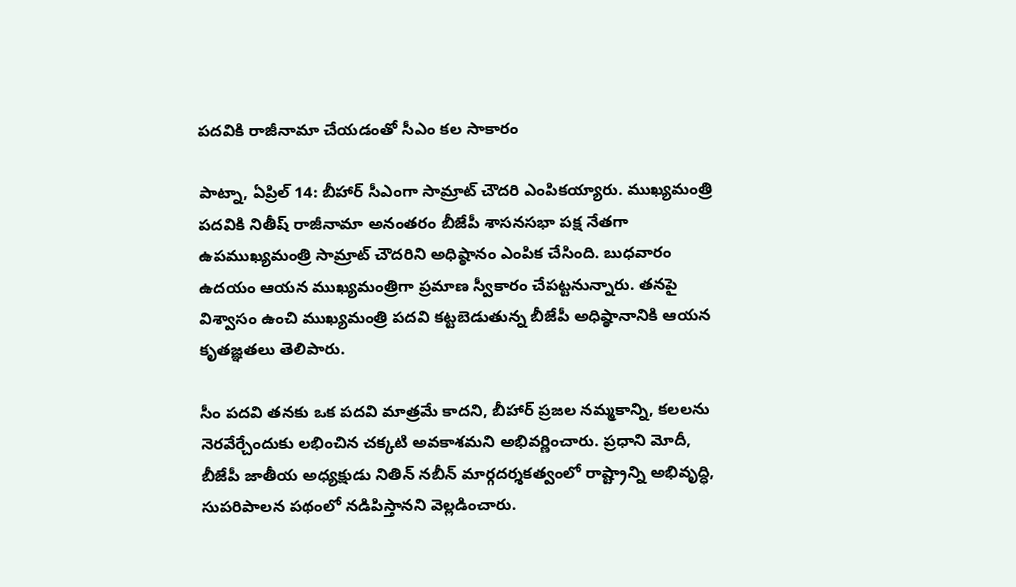పదవికి రాజీనామా చేయడంతో సీఎం కల సాకారం

పాట్నా, ఏప్రిల్ 14: బీహార్ సీఎంగా సామ్రాట్ చౌదరి ఎంపికయ్యారు. ముఖ్యమంత్రి పదవికి నితీష్ రాజీనామా అనంతరం బీజేపీ శాసనసభా పక్ష నేతగా ఉపముఖ్యమంత్రి సామ్రాట్ చౌదరిని అధిష్ఠానం ఎంపిక చేసింది. బుధవారం ఉదయం ఆయన ముఖ్యమంత్రిగా ప్రమాణ స్వీకారం చేపట్టనున్నారు. తనపై విశ్వాసం ఉంచి ముఖ్యమంత్రి పదవి కట్టబెడుతున్న బీజేపీ అధిష్ఠానానికి ఆయన కృతజ్ఞతలు తెలిపారు.

సీం పదవి తనకు ఒక పదవి మాత్రమే కాదని, బీహార్ ప్రజల నమ్మకాన్ని, కలలను నెరవేర్చేందుకు లభించిన చక్కటి అవకాశమని అభివర్ణించారు. ప్రధాని మోదీ, బీజేపీ జాతీయ అధ్యక్షుడు నితిన్ నబీన్ మార్గదర్శకత్వంలో రాష్ట్రాన్ని అభివృద్ధి, సుపరిపాలన పథంలో నడిపిస్తానని వెల్లడించారు.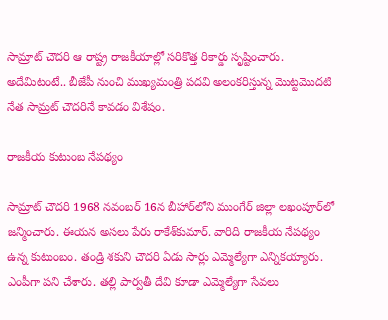సామ్రాట్ చౌదరి ఆ రాష్ట్ర రాజకీయాల్లో సరికొత్త రికార్డు సృష్టించారు. అదేమిటంటే.. బీజేపీ నుంచి ముఖ్యమంత్రి పదవి అలంకరిస్తున్న మొట్టమొదటి నేత సామ్రట్ చౌదరినే కావడం విశేషం.

రాజకీయ కుటుంబ నేపథ్యం

సామ్రాట్ చౌదరి 1968 నవంబర్ 16న బీహార్‌లోని ముంగేర్ జిల్లా లఖంపూర్‌లో జన్మించారు. ఈయన అసలు పేరు రాకేశ్‌కుమార్. వారిది రాజకీయ నేపథ్యం ఉన్న కుటుంబం. తండ్రి శకుని చౌదరి ఏడు సార్లు ఎమ్మెల్యేగా ఎన్నికయ్యారు. ఎంపీగా పని చేశారు. తల్లి పార్వతీ దేవి కూడా ఎమ్మెల్యేగా సేవలు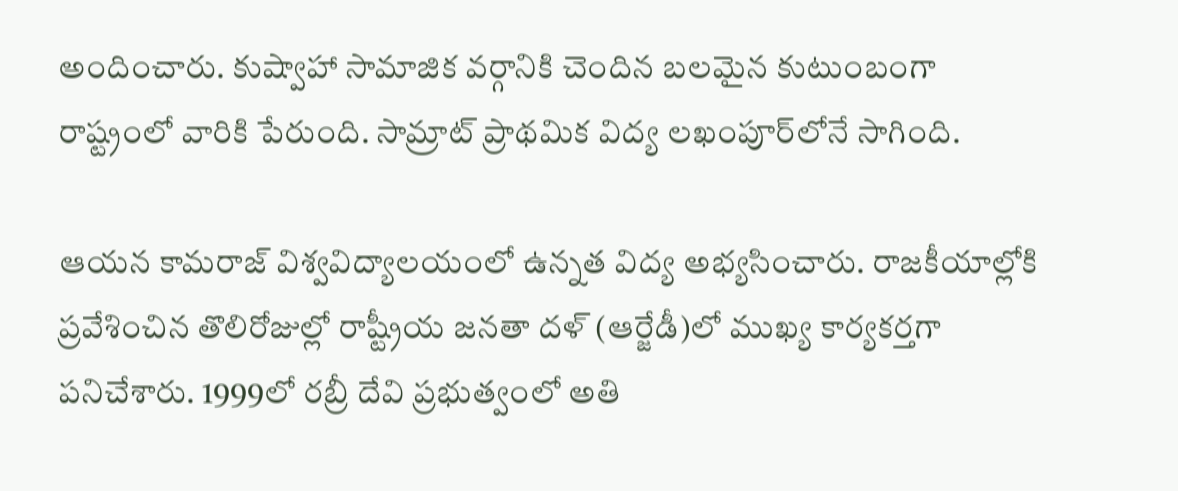అందించారు. కుష్వాహా సామాజిక వర్గానికి చెందిన బలమైన కుటుంబంగా రాష్ట్రంలో వారికి పేరుంది. సామ్రాట్ ప్రాథమిక విద్య లఖంపూర్‌లోనే సాగింది.

ఆయన కామరాజ్ విశ్వవిద్యాలయంలో ఉన్నత విద్య అభ్యసించారు. రాజకీయాల్లోకి ప్రవేశించిన తొలిరోజుల్లో రాష్ట్రీయ జనతా దళ్ (ఆర్జేడీ)లో ముఖ్య కార్యకర్తగా పనిచేశారు. 1999లో రబ్రీ దేవి ప్రభుత్వంలో అతి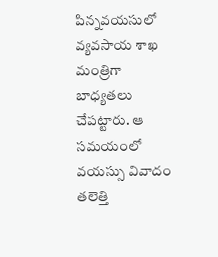పిన్నవయసులో వ్యవసాయ శాఖ మంత్రిగా బాధ్యతలు చేపట్టారు. ఆ సమయంలో వయస్సు వివాదం తలెత్తి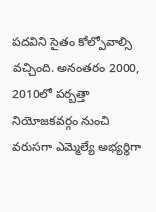పదవిని సైతం కోల్పోవాల్సి వచ్చింది. అనంతరం 2000, 2010లో పర్బత్తా నియోజకవర్గం నుంచి వరుసగా ఎమ్మెల్యే అభ్యర్థిగా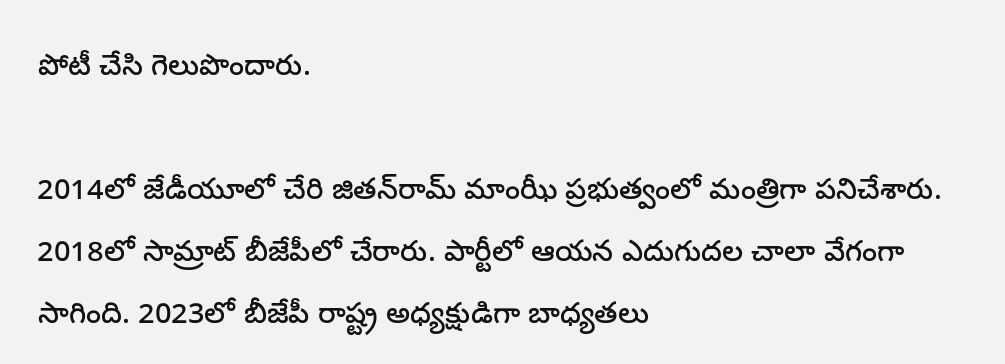పోటీ చేసి గెలుపొందారు.

2014లో జేడీయూలో చేరి జితన్‌రామ్ మాంఝీ ప్రభుత్వంలో మంత్రిగా పనిచేశారు. 2018లో సామ్రాట్ బీజేపీలో చేరారు. పార్టీలో ఆయన ఎదుగుదల చాలా వేగంగా సాగింది. 2023లో బీజేపీ రాష్ట్ర అధ్యక్షుడిగా బాధ్యతలు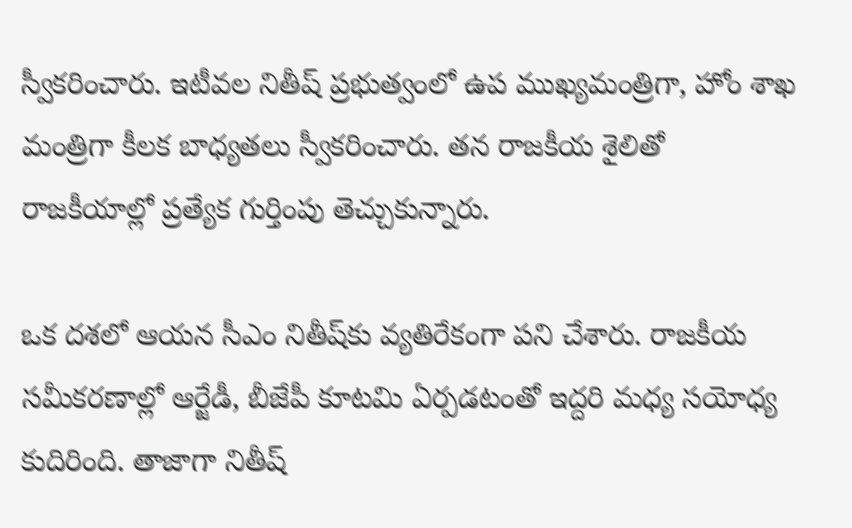స్వీకరించారు. ఇటీవల నితీష్ ప్రభుత్వంలో ఉప ముఖ్యమంత్రిగా, హోం శాఖ మంత్రిగా కీలక బాధ్యతలు స్వీకరించారు. తన రాజకీయ శైలితో రాజకీయాల్లో ప్రత్యేక గుర్తింపు తెచ్చుకున్నారు.

ఒక దశలో ఆయన సీఎం నితీష్‌కు వ్యతిరేకంగా పని చేశారు. రాజకీయ సమీకరణాల్లో ఆర్జేడీ, బీజేపీ కూటమి ఏర్పడటంతో ఇద్దరి మధ్య సయోధ్య కుదిరింది. తాజాగా నితీష్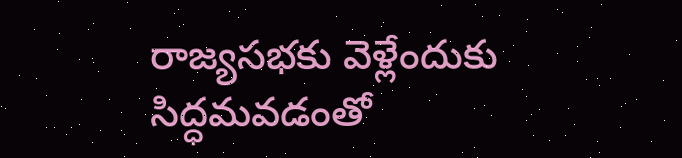రాజ్యసభకు వెళ్లేందుకు సిద్ధమవడంతో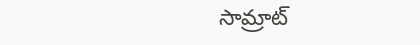సామ్రాట్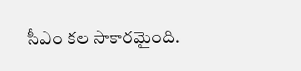సీఎం కల సాకారమైంది.